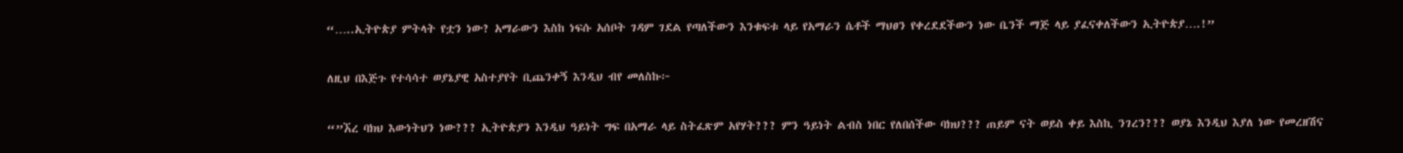“…..ኢትዮጵያ ምትላት የቷን ነው? አማራውን እስከ ነፍሱ አሰቦት ገዳም ገደል የጣለችውን እንቁፍቱ ላይ የአማራን ሴቶች ማህፀን የቀረደደችውን ነው ቤንች ማጅ ላይ ያፈናቀለችውን ኢትዮጵያ….!”

ለዚህ በእጅጉ የተሳሳተ ወያኔያዊ አስተያየት ቢጨንቀኝ እንዲህ ብየ መለስኩ፦

“”ኧረ ባክህ እውነትህን ነው??? ኢትዮጵያን እንዲህ ዓይነት ግፍ በአማራ ላይ ስትፈጽም አየሃት??? ምን ዓይነት ልብስ ነበር የለበሰችው ባክህ??? ጠይም ናት ወይስ ቀይ እስኪ ንገረን??? ወያኔ እንዲህ እያለ ነው የመረዘሽና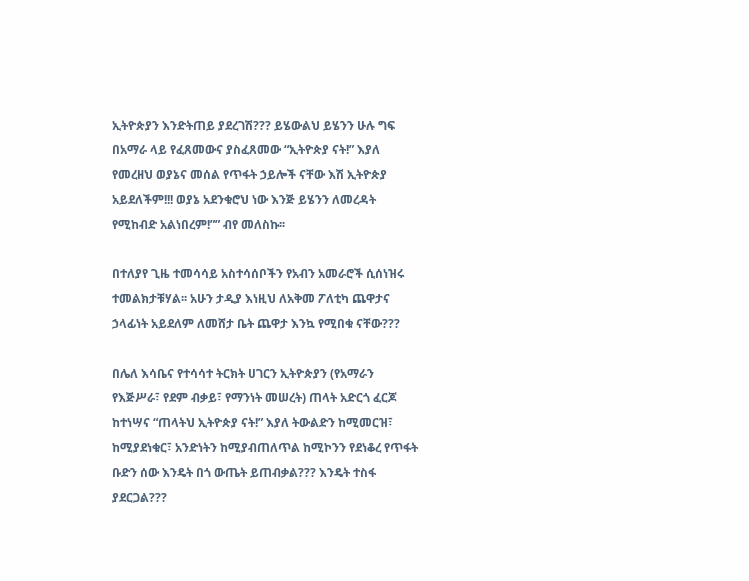ኢትዮጵያን እንድትጠይ ያደረገሽ??? ይሄውልህ ይሄንን ሁሉ ግፍ በአማራ ላይ የፈጸመውና ያስፈጸመው “ኢትዮጵያ ናት!” እያለ የመረዘህ ወያኔና መሰል የጥፋት ኃይሎች ናቸው እሽ ኢትዮጵያ አይደለችም!!! ወያኔ አደንቁሮህ ነው እንጅ ይሄንን ለመረዳት የሚከብድ አልነበረም!”” ብየ መለስኩ፡፡

በተለያየ ጊዜ ተመሳሳይ አስተሳሰቦችን የአብን አመራሮች ሲሰነዝሩ ተመልክታቹሃል፡፡ አሁን ታዲያ እነዚህ ለአቅመ ፖለቲካ ጨዋታና ኃላፊነት አይደለም ለመሸታ ቤት ጨዋታ እንኳ የሚበቁ ናቸው???

በሌለ እሳቤና የተሳሳተ ትርክት ሀገርን ኢትዮጵያን (የአማራን የእጅሥራ፣ የደም ብቃይ፣ የማንነት መሠረት) ጠላት አድርጎ ፈርጆ ከተነሣና “ጠላትህ ኢትዮጵያ ናት!” እያለ ትውልድን ከሚመርዝ፣ ከሚያደነቁር፣ አንድነትን ከሚያብጠለጥል ከሚኮንን የደነቆረ የጥፋት ቡድን ሰው እንዴት በጎ ውጤት ይጠብቃል??? እንዴት ተስፋ ያደርጋል???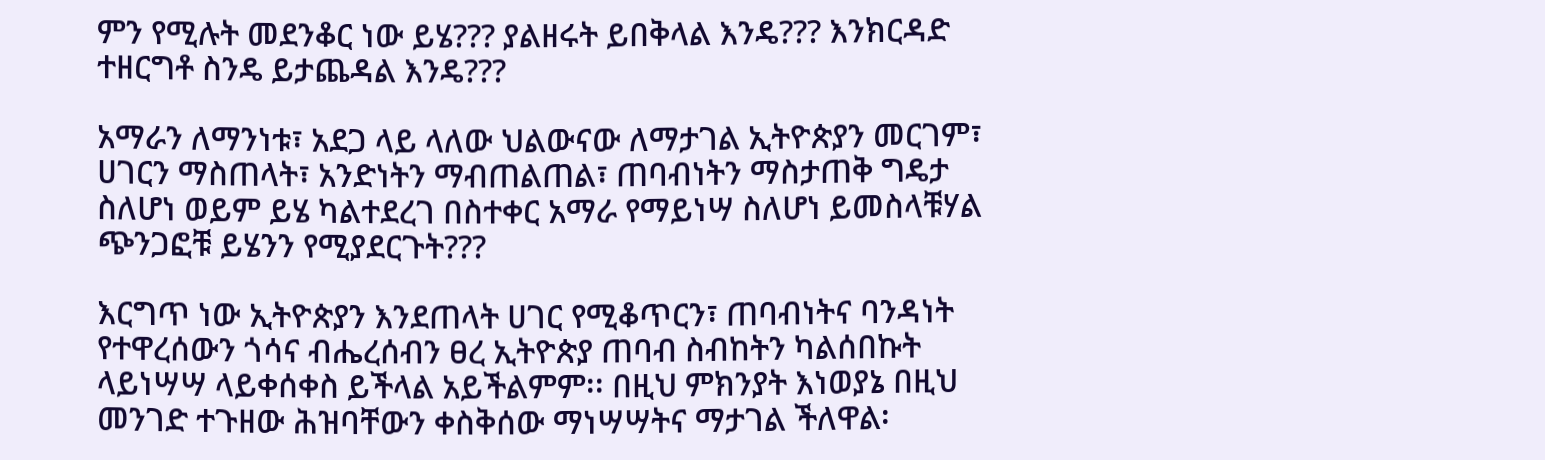ምን የሚሉት መደንቆር ነው ይሄ??? ያልዘሩት ይበቅላል እንዴ??? እንክርዳድ ተዘርግቶ ስንዴ ይታጨዳል እንዴ???

አማራን ለማንነቱ፣ አደጋ ላይ ላለው ህልውናው ለማታገል ኢትዮጵያን መርገም፣ ሀገርን ማስጠላት፣ አንድነትን ማብጠልጠል፣ ጠባብነትን ማስታጠቅ ግዴታ ስለሆነ ወይም ይሄ ካልተደረገ በስተቀር አማራ የማይነሣ ስለሆነ ይመስላቹሃል ጭንጋፎቹ ይሄንን የሚያደርጉት???

እርግጥ ነው ኢትዮጵያን እንደጠላት ሀገር የሚቆጥርን፣ ጠባብነትና ባንዳነት የተዋረሰውን ጎሳና ብሔረሰብን ፀረ ኢትዮጵያ ጠባብ ስብከትን ካልሰበኩት ላይነሣሣ ላይቀሰቀስ ይችላል አይችልምም፡፡ በዚህ ምክንያት እነወያኔ በዚህ መንገድ ተጉዘው ሕዝባቸውን ቀስቅሰው ማነሣሣትና ማታገል ችለዋል፡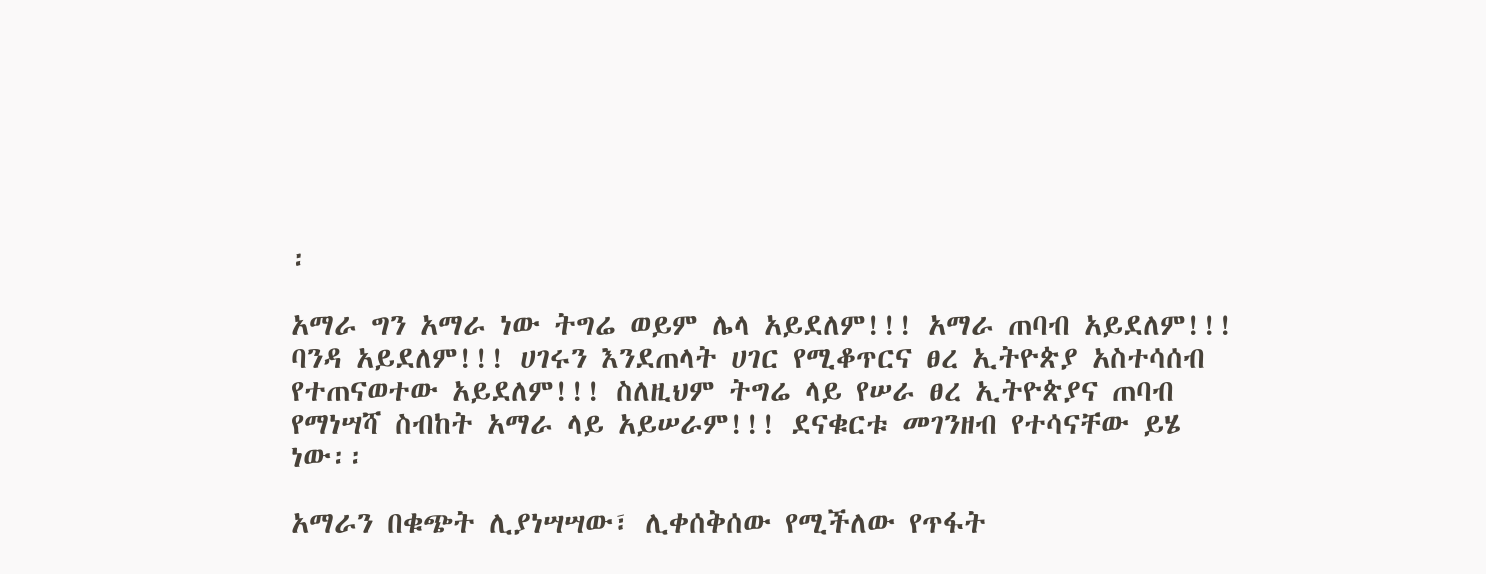፡

አማራ ግን አማራ ነው ትግሬ ወይም ሌላ አይደለም!!! አማራ ጠባብ አይደለም!!! ባንዳ አይደለም!!! ሀገሩን እንደጠላት ሀገር የሚቆጥርና ፀረ ኢትዮጵያ አስተሳሰብ የተጠናወተው አይደለም!!! ስለዚህም ትግሬ ላይ የሠራ ፀረ ኢትዮጵያና ጠባብ የማነሣሻ ስብከት አማራ ላይ አይሠራም!!! ደናቁርቱ መገንዘብ የተሳናቸው ይሄ ነው፡፡

አማራን በቁጭት ሊያነሣሣው፣ ሊቀሰቅሰው የሚችለው የጥፋት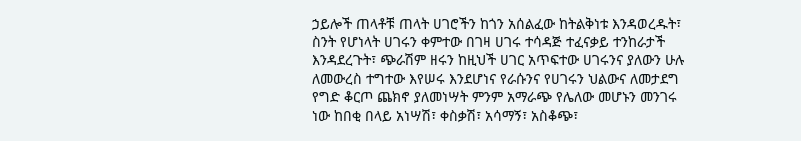ኃይሎች ጠላቶቹ ጠላት ሀገሮችን ከጎን አሰልፈው ከትልቅነቱ እንዳወረዱት፣ ስንት የሆነላት ሀገሩን ቀምተው በገዛ ሀገሩ ተሳዳጅ ተፈናቃይ ተንከራታች እንዳደረጉት፣ ጭራሽም ዘሩን ከዚህች ሀገር አጥፍተው ሀገሩንና ያለውን ሁሉ ለመውረስ ተግተው እየሠሩ እንደሆነና የራሱንና የሀገሩን ህልውና ለመታደግ የግድ ቆርጦ ጨክኖ ያለመነሣት ምንም አማራጭ የሌለው መሆኑን መንገሩ ነው ከበቂ በላይ አነሣሽ፣ ቀስቃሽ፣ አሳማኝ፣ አስቆጭ፣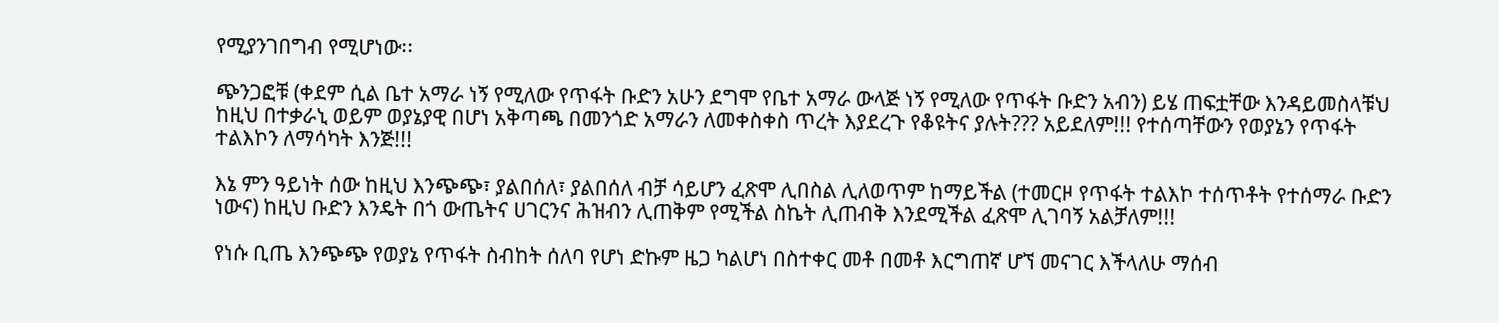የሚያንገበግብ የሚሆነው፡፡

ጭንጋፎቹ (ቀደም ሲል ቤተ አማራ ነኝ የሚለው የጥፋት ቡድን አሁን ደግሞ የቤተ አማራ ውላጅ ነኝ የሚለው የጥፋት ቡድን አብን) ይሄ ጠፍቷቸው እንዳይመስላቹህ ከዚህ በተቃራኒ ወይም ወያኔያዊ በሆነ አቅጣጫ በመንጎድ አማራን ለመቀስቀስ ጥረት እያደረጉ የቆዩትና ያሉት??? አይደለም!!! የተሰጣቸውን የወያኔን የጥፋት ተልእኮን ለማሳካት እንጅ!!!

እኔ ምን ዓይነት ሰው ከዚህ እንጭጭ፣ ያልበሰለ፣ ያልበሰለ ብቻ ሳይሆን ፈጽሞ ሊበስል ሊለወጥም ከማይችል (ተመርዞ የጥፋት ተልእኮ ተሰጥቶት የተሰማራ ቡድን ነውና) ከዚህ ቡድን እንዴት በጎ ውጤትና ሀገርንና ሕዝብን ሊጠቅም የሚችል ስኬት ሊጠብቅ እንደሚችል ፈጽሞ ሊገባኝ አልቻለም!!!

የነሱ ቢጤ እንጭጭ የወያኔ የጥፋት ስብከት ሰለባ የሆነ ድኩም ዜጋ ካልሆነ በስተቀር መቶ በመቶ እርግጠኛ ሆኘ መናገር እችላለሁ ማሰብ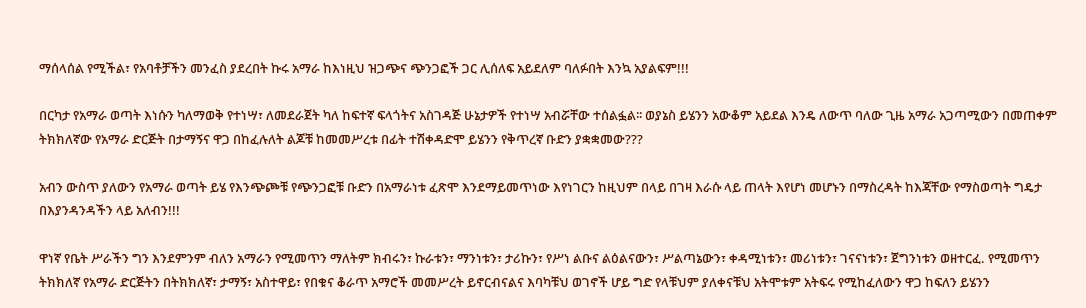ማሰላሰል የሚችል፣ የአባቶቻችን መንፈስ ያደረበት ኩሩ አማራ ከእነዚህ ዝጋጭና ጭንጋፎች ጋር ሊሰለፍ አይደለም ባለፉበት እንኳ አያልፍም!!!

በርካታ የአማራ ወጣት እነሱን ካለማወቅ የተነሣ፣ ለመደራጀት ካለ ከፍተኛ ፍላጎትና አስገዳጅ ሁኔታዎች የተነሣ አብሯቸው ተሰልፏል፡፡ ወያኔስ ይሄንን አውቆም አይደል እንዴ ለውጥ ባለው ጊዜ አማራ አጋጣሚውን በመጠቀም ትክክለኛው የአማራ ድርጅት በታማኝና ዋጋ በከፈሉለት ልጆቹ ከመመሥረቱ በፊት ተሽቀዳድሞ ይሄንን የቅጥረኛ ቡድን ያቋቋመው???

አብን ውስጥ ያለውን የአማራ ወጣት ይሄ የእንጭጮቹ የጭንጋፎቹ ቡድን በአማራነቱ ፈጽሞ እንደማይመጥነው እየነገርን ከዚህም በላይ በገዛ እራሱ ላይ ጠላት እየሆነ መሆኑን በማስረዳት ከእጃቸው የማስወጣት ግዴታ በእያንዳንዳችን ላይ አለብን!!!

ዋነኛ የቤት ሥራችን ግን እንደምንም ብለን አማራን የሚመጥን ማለትም ክብሩን፣ ኩራቱን፣ ማንነቱን፣ ታሪኩን፣ የሥነ ልቡና ልዕልናውን፣ ሥልጣኔውን፣ ቀዳሚነቱን፣ መሪነቱን፣ ገናናነቱን፣ ጀግንነቱን ወዘተርፈ. የሚመጥን ትክክለኛ የአማራ ድርጅትን በትክክለኛ፣ ታማኝ፣ አስተዋይ፣ የበቁና ቆራጥ አማሮች መመሥረት ይኖርብናልና እባካቹህ ወገኖች ሆይ ግድ የላቹህም ያለቀናቹህ አትሞቱም አትፍሩ የሚከፈለውን ዋጋ ከፍለን ይሄንን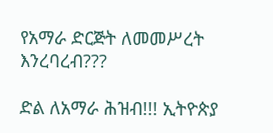የአማራ ድርጅት ለመመሥረት እንረባረብ???

ድል ለአማራ ሕዝብ!!! ኢትዮጵያ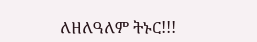ለዘለዓለም ትኑር!!!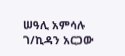ሠዓሊ አምሳሉ ገ/ኪዳን አርጋው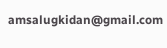amsalugkidan@gmail.com